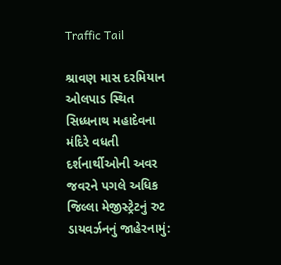Traffic Tail

શ્રાવણ માસ દરમિયાન ઓલપાડ સ્થિત સિધ્ધનાથ મહાદેવના મંદિરે વધતી દર્શનાર્થીઓની અવર જવરને પગલે અધિક જિલ્લા મેજીસ્ટ્રેટનું રુટ ડાયવર્ઝનનું જાહેરનામું: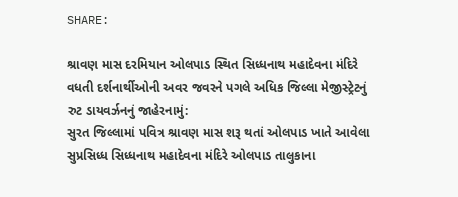SHARE:

શ્રાવણ માસ દરમિયાન ઓલપાડ સ્થિત સિધ્ધનાથ મહાદેવના મંદિરે વધતી દર્શનાર્થીઓની અવર જવરને પગલે અધિક જિલ્લા મેજીસ્ટ્રેટનું રુટ ડાયવર્ઝનનું જાહેરનામું:
સુરત જિલ્લામાં પવિત્ર શ્રાવણ માસ શરૂ થતાં ઓલપાડ ખાતે આવેલા સુપ્રસિધ્ધ સિધ્ધનાથ મહાદેવના મંદિરે ઓલપાડ તાલુકાના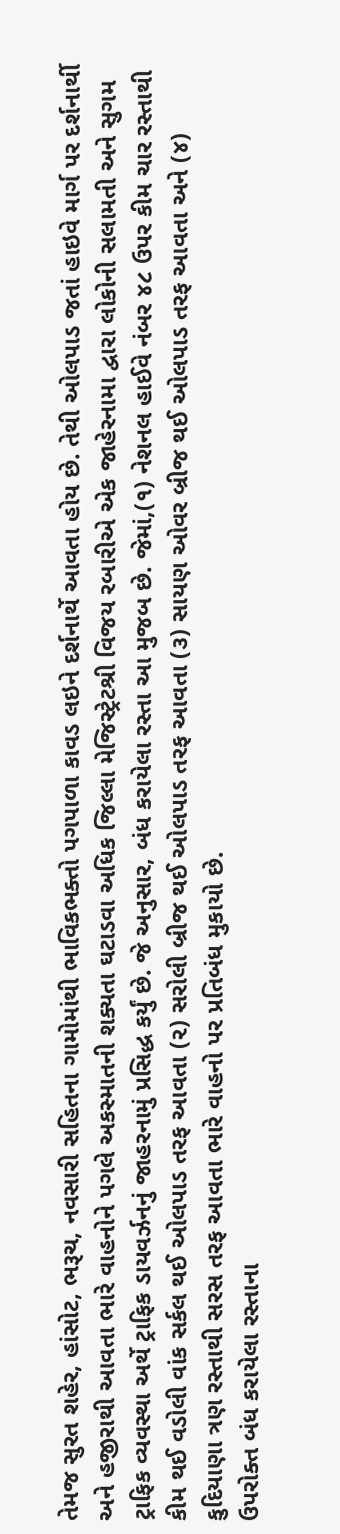તેમજ સુરત શહેર, હાંસોટ, ભરૂચ, નવસારી સહિતના ગામોમાંથી ભાવિકભક્તો પગપાળા કાવડ લઇને દર્શનાર્થે આવતા હોય છે. તેથી ઓલપાડ જતાં હાઇવે માર્ગ પર દર્શનાર્થી અને હજીરાથી આવતા ભારે વાહનોને પગલે અકસ્માતની શક્યતા ઘટાડવા અધિક જિલ્લા મેજિસ્ટ્રેટશ્રી વિજય રબારીએ એક જાહેરનામા દ્વારા લોકોની સલામતી અને સુગમ ટ્રાફિક વ્યવસ્થા અર્થે ટ્રાફિક ડાયવર્ઝનનું જાહરનામું પ્રસિદ્ધ કર્યું છે. જે અનુસાર, બંધ કરાયેલા રસ્તા આ મુજબ છે. જેમાં,(૧) નેશનલ હાઈવે નંબર ૪૮ ઉપર કીમ ચાર રસ્તાથી કીમ થઈ વડોલી વાંક સર્કલ થઈ ઓલપાડ તરફ આવતા (૨) સરોલી બ્રીજ થઈ ઓલપાડ તરફ આવતા (૩) સાયણ ઓવર બ્રીજ થઈ ઓલપાડ તરફ આવતા અને (૪) કુદિયાણા ત્રણ રસ્તાથી સરસ તરફ આવતા ભારે વાહનો પર પ્રતિબંધ મુકાયો છે.
ઉપરોક્ત બંધ કરાયેલા રસ્તાના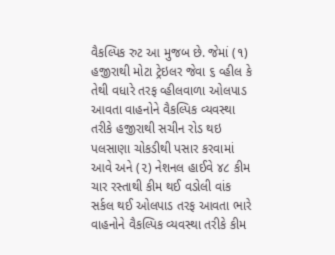વૈકલ્પિક રુટ આ મુજબ છે. જેમાં (૧) હજીરાથી મોટા ટ્રેઇલર જેવા ૬ વ્હીલ કે તેથી વધારે તરફ વ્હીલવાળા ઓલપાડ આવતા વાહનોને વૈકલ્પિક વ્યવસ્થા તરીકે હજીરાથી સચીન રોડ થઇ પલસાણા ચોકડીથી પસાર કરવામાં આવે અને (૨) નેશનલ હાઈવે ૪૮ કીમ ચાર રસ્તાથી કીમ થઈ વડોલી વાંક સર્કલ થઈ ઓલપાડ તરફ આવતા ભારે વાહનોને વૈકલ્પિક વ્યવસ્થા તરીકે કીમ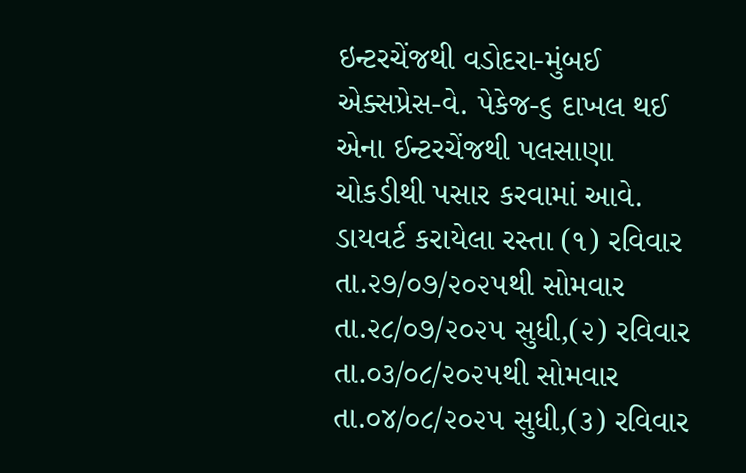ઇન્ટરચેંજથી વડોદરા-મુંબઈ એક્સપ્રેસ-વે. પેકેજ-૬ દાખલ થઈ એના ઈન્ટરચેંજથી પલસાણા ચોકડીથી પસાર કરવામાં આવે.
ડાયવર્ટ કરાયેલા રસ્તા (૧) રવિવાર તા.૨૭/૦૭/૨૦૨૫થી સોમવાર તા.૨૮/૦૭/૨૦૨૫ સુધી,(૨) રવિવાર તા.૦૩/૦૮/૨૦૨૫થી સોમવાર તા.૦૪/૦૮/૨૦૨૫ સુધી,(૩) રવિવાર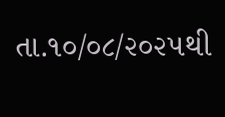તા.૧૦/૦૮/૨૦૨૫થી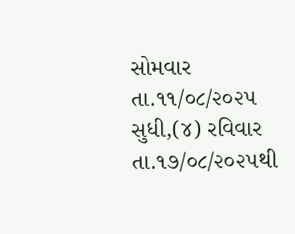સોમવાર તા.૧૧/૦૮/૨૦૨૫ સુધી,(૪) રવિવાર તા.૧૭/૦૮/૨૦૨૫થી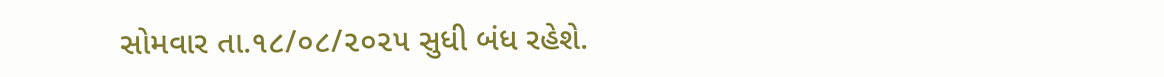સોમવાર તા.૧૮/૦૮/૨૦૨૫ સુધી બંધ રહેશે.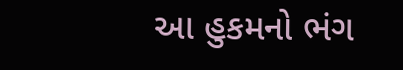આ હુકમનો ભંગ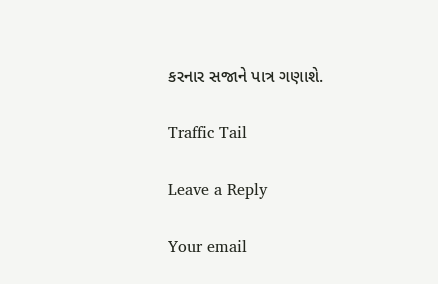કરનાર સજાને પાત્ર ગણાશે.

Traffic Tail

Leave a Reply

Your email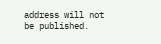address will not be published.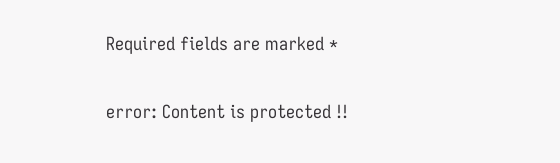Required fields are marked *

error: Content is protected !!